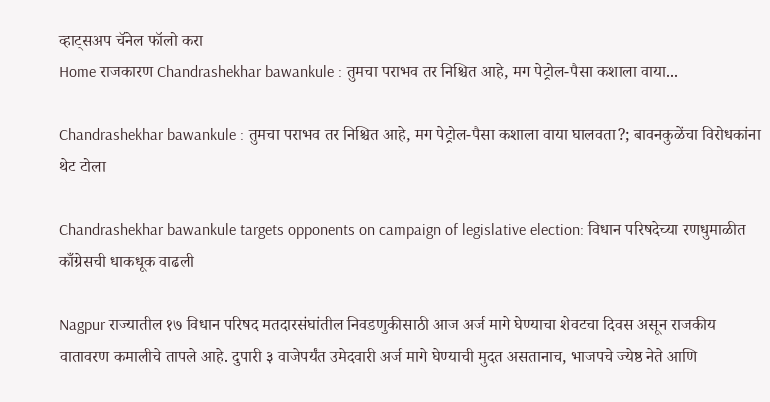व्हाट्सअप चॅनेल फॉलो करा
Home राजकारण Chandrashekhar bawankule : तुमचा पराभव तर निश्चित आहे, मग पेट्रोल-पैसा कशाला वाया...

Chandrashekhar bawankule : तुमचा पराभव तर निश्चित आहे, मग पेट्रोल-पैसा कशाला वाया घालवता?; बावनकुळेंचा विरोधकांना थेट टोला

Chandrashekhar bawankule targets opponents on campaign of legislative election: विधान परिषदेच्या रणधुमाळीत काँग्रेसची धाकधूक वाढली

Nagpur राज्यातील १७ विधान परिषद मतदारसंघांतील निवडणुकीसाठी आज अर्ज मागे घेण्याचा शेवटचा दिवस असून राजकीय वातावरण कमालीचे तापले आहे. दुपारी ३ वाजेपर्यंत उमेदवारी अर्ज मागे घेण्याची मुदत असतानाच, भाजपचे ज्येष्ठ नेते आणि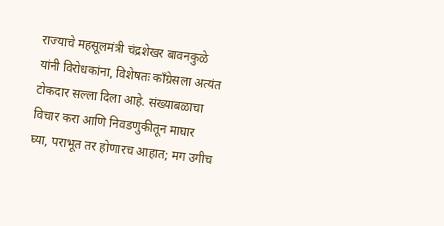राज्याचे महसूलमंत्री चंद्रशेखर बावनकुळे यांनी विरोधकांना, विशेषतः काँग्रेसला अत्यंत टोकदार सल्ला दिला आहे. संख्याबळाचा विचार करा आणि निवडणुकीतून माघार घ्या, पराभूत तर होणारच आहात; मग उगीच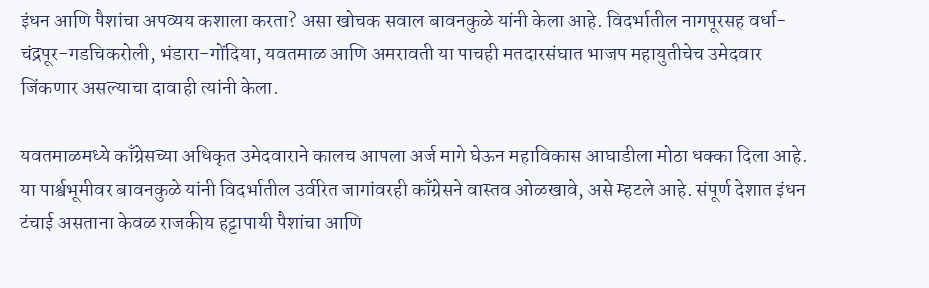इंधन आणि पैशांचा अपव्यय कशाला करता? असा खोचक सवाल बावनकुळे यांनी केला आहे. विदर्भातील नागपूरसह वर्धा-चंद्रपूर-गडचिकरोली, भंडारा-गोंदिया, यवतमाळ आणि अमरावती या पाचही मतदारसंघात भाजप महायुतीचेच उमेदवार जिंकणार असल्याचा दावाही त्यांनी केला.

यवतमाळमध्ये काँग्रेसच्या अधिकृत उमेदवाराने कालच आपला अर्ज मागे घेऊन महाविकास आघाडीला मोठा धक्का दिला आहे. या पार्श्वभूमीवर बावनकुळे यांनी विदर्भातील उर्वरित जागांवरही काँग्रेसने वास्तव ओळखावे, असे म्हटले आहे. संपूर्ण देशात इंधन टंचाई असताना केवळ राजकीय हट्टापायी पैशांचा आणि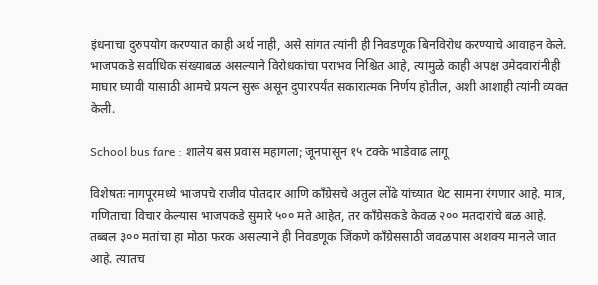इंधनाचा दुरुपयोग करण्यात काही अर्थ नाही, असे सांगत त्यांनी ही निवडणूक बिनविरोध करण्याचे आवाहन केले. भाजपकडे सर्वाधिक संख्याबळ असल्याने विरोधकांचा पराभव निश्चित आहे, त्यामुळे काही अपक्ष उमेदवारांनीही माघार घ्यावी यासाठी आमचे प्रयत्न सुरू असून दुपारपर्यंत सकारात्मक निर्णय होतील, अशी आशाही त्यांनी व्यक्त केली.

School bus fare : शालेय बस प्रवास महागला; जूनपासून १५ टक्के भाडेवाढ लागू

विशेषतः नागपूरमध्ये भाजपचे राजीव पोतदार आणि काँग्रेसचे अतुल लोंढे यांच्यात थेट सामना रंगणार आहे. मात्र, गणिताचा विचार केल्यास भाजपकडे सुमारे ५०० मते आहेत, तर काँग्रेसकडे केवळ २०० मतदारांचे बळ आहे. तब्बल ३०० मतांचा हा मोठा फरक असल्याने ही निवडणूक जिंकणे काँग्रेससाठी जवळपास अशक्य मानले जात आहे. त्यातच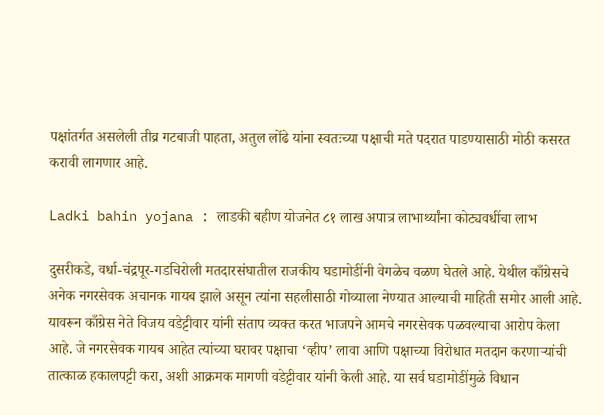पक्षांतर्गत असलेली तीव्र गटबाजी पाहता, अतुल लोंढे यांना स्वतःच्या पक्षाची मते पदरात पाडण्यासाठी मोठी कसरत करावी लागणार आहे.

Ladki bahin yojana : लाडकी बहीण योजनेत ८१ लाख अपात्र लाभार्थ्यांना कोट्यवधींचा लाभ

दुसरीकडे, वर्धा-चंद्रपूर-गडचिरोली मतदारसंघातील राजकीय घडामोडींनी वेगळेच वळण घेतले आहे. येथील काँग्रेसचे अनेक नगरसेवक अचानक गायब झाले असून त्यांना सहलीसाठी गोव्याला नेण्यात आल्याची माहिती समोर आली आहे. यावरून काँग्रेस नेते विजय वडेट्टीवार यांनी संताप व्यक्त करत भाजपने आमचे नगरसेवक पळवल्याचा आरोप केला आहे. जे नगरसेवक गायब आहेत त्यांच्या घरावर पक्षाचा ‘व्हीप’ लावा आणि पक्षाच्या विरोधात मतदान करणाऱ्यांची तात्काळ हकालपट्टी करा, अशी आक्रमक मागणी वडेट्टीवार यांनी केली आहे. या सर्व घडामोडींमुळे विधान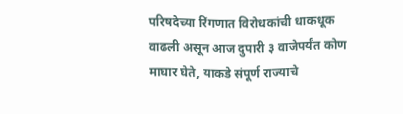परिषदेच्या रिंगणात विरोधकांची धाकधूक वाढली असून आज दुपारी ३ वाजेपर्यंत कोण माघार घेते, याकडे संपूर्ण राज्याचे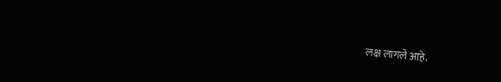लक्ष लागले आहे.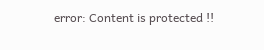error: Content is protected !!